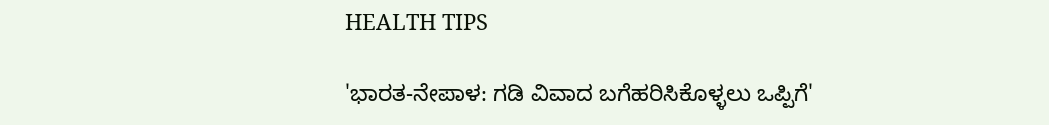HEALTH TIPS

'ಭಾರತ-ನೇಪಾಳ: ಗಡಿ ವಿವಾದ ಬಗೆಹರಿಸಿಕೊಳ್ಳಲು ಒಪ್ಪಿಗೆ'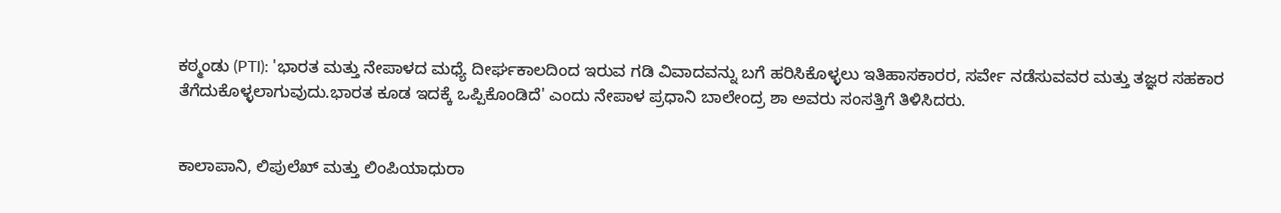ಕಠ್ಮಂಡು (PTI): 'ಭಾರತ ಮತ್ತು ನೇಪಾಳದ ಮಧ್ಯೆ ದೀರ್ಘಕಾಲದಿಂದ ಇರುವ ಗಡಿ ವಿವಾದವನ್ನು ಬಗೆ ಹರಿಸಿಕೊಳ್ಳಲು ಇತಿಹಾಸಕಾರರ, ಸರ್ವೇ ನಡೆಸುವವರ ಮತ್ತು ತಜ್ಞರ ಸಹಕಾರ ತೆಗೆದುಕೊಳ್ಳಲಾಗುವುದು.ಭಾರತ ಕೂಡ ಇದಕ್ಕೆ ಒಪ್ಪಿಕೊಂಡಿದೆ' ಎಂದು ನೇಪಾಳ ಪ್ರಧಾನಿ ಬಾಲೇಂದ್ರ ಶಾ ಅವರು ಸಂಸತ್ತಿಗೆ ತಿಳಿಸಿದರು.


ಕಾಲಾಪಾನಿ, ಲಿಪುಲೆಖ್‌ ಮತ್ತು ಲಿಂಪಿಯಾಧುರಾ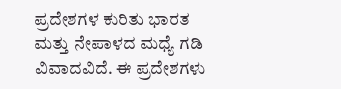ಪ್ರದೇಶಗಳ ಕುರಿತು ಭಾರತ ಮತ್ತು ನೇಪಾಳದ ಮಧ್ಯೆ ಗಡಿ ವಿವಾದವಿದೆ. ಈ ಪ್ರದೇಶಗಳು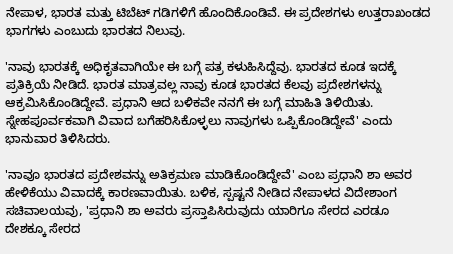ನೇಪಾಳ, ಭಾರತ ಮತ್ತು ಟಿಬೆಟ್‌ ಗಡಿಗಳಿಗೆ ಹೊಂದಿಕೊಂಡಿವೆ. ಈ ಪ್ರದೇಶಗಳು ಉತ್ತರಾಖಂಡದ ಭಾಗಗಳು ಎಂಬುದು ಭಾರತದ ನಿಲುವು.

'ನಾವು ಭಾರತಕ್ಕೆ ಅಧಿಕೃತವಾಗಿಯೇ ಈ ಬಗ್ಗೆ ಪತ್ರ ಕಳುಹಿಸಿದ್ದೆವು. ಭಾರತದ ಕೂಡ ಇದಕ್ಕೆ ಪ್ರತಿಕ್ರಿಯೆ ನೀಡಿದೆ. ಭಾರತ ಮಾತ್ರವಲ್ಲ ನಾವು ಕೂಡ ಭಾರತದ ಕೆಲವು ಪ್ರದೇಶಗಳನ್ನು ಆಕ್ರಮಿಸಿಕೊಂಡಿದ್ದೇವೆ. ಪ್ರಧಾನಿ ಆದ ಬಳಿಕವೇ ನನಗೆ ಈ ಬಗ್ಗೆ ಮಾಹಿತಿ ತಿಳಿಯಿತು. ಸ್ನೇಹಪೂರ್ವಕವಾಗಿ ವಿವಾದ ಬಗೆಹರಿಸಿಕೊಳ್ಳಲು ನಾವುಗಳು ಒಪ್ಪಿಕೊಂಡಿದ್ದೇವೆ' ಎಂದು ಭಾನುವಾರ ತಿಳಿಸಿದರು.

'ನಾವೂ ಭಾರತದ ಪ್ರದೇಶವನ್ನು ಅತಿಕ್ರಮಣ ಮಾಡಿಕೊಂಡಿದ್ದೇವೆ' ಎಂಬ ಪ್ರಧಾನಿ ಶಾ ಅವರ ಹೇಳಿಕೆಯು ವಿವಾದಕ್ಕೆ ಕಾರಣವಾಯಿತು. ಬಳಿಕ, ಸ್ಪಷ್ಟನೆ ನೀಡಿದ ನೇಪಾಳದ ವಿದೇಶಾಂಗ ಸಚಿವಾಲಯವು, 'ಪ್ರಧಾನಿ ಶಾ ಅವರು ಪ್ರಸ್ತಾಪಿಸಿರುವುದು ಯಾರಿಗೂ ಸೇರದ ಎರಡೂ ದೇಶಕ್ಕೂ ಸೇರದ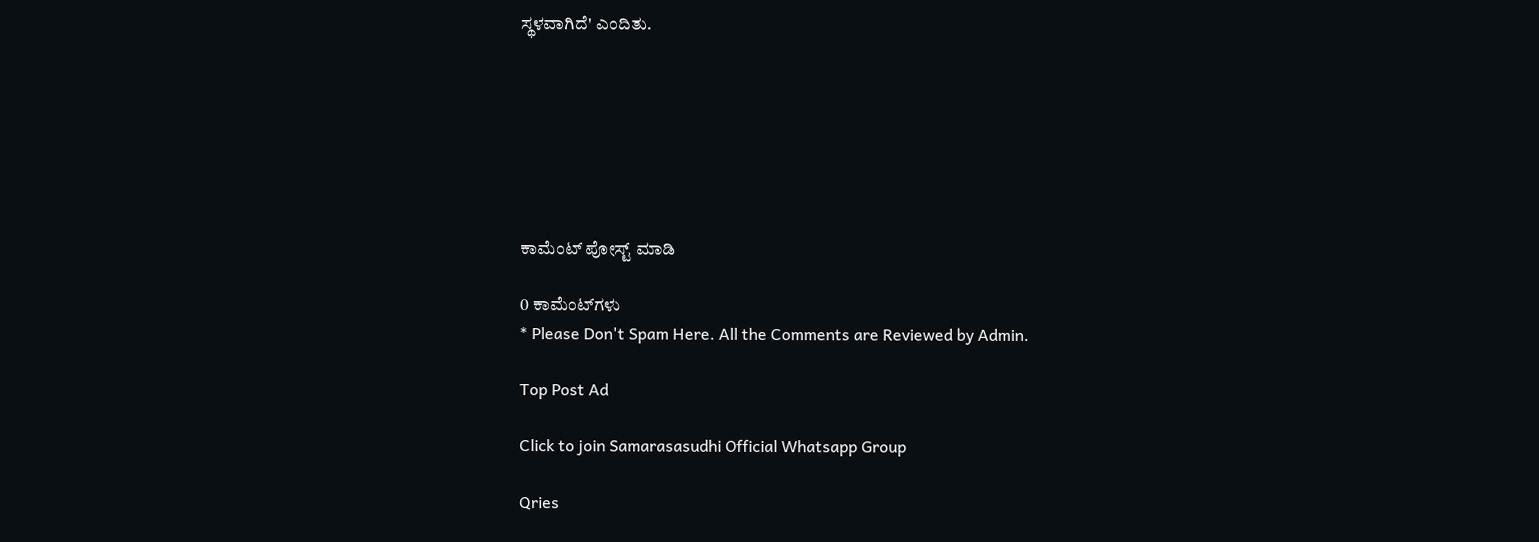ಸ್ಥಳವಾಗಿದೆ' ಎಂದಿತು.







ಕಾಮೆಂಟ್‌‌ ಪೋಸ್ಟ್‌ ಮಾಡಿ

0 ಕಾಮೆಂಟ್‌ಗಳು
* Please Don't Spam Here. All the Comments are Reviewed by Admin.

Top Post Ad

Click to join Samarasasudhi Official Whatsapp Group

Qries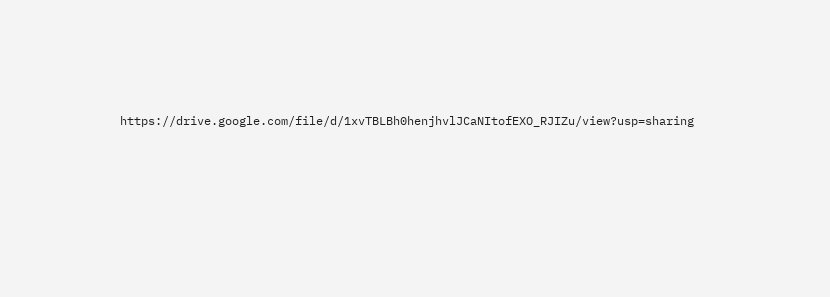https://drive.google.com/file/d/1xvTBLBh0henjhvlJCaNItofEXO_RJIZu/view?usp=sharing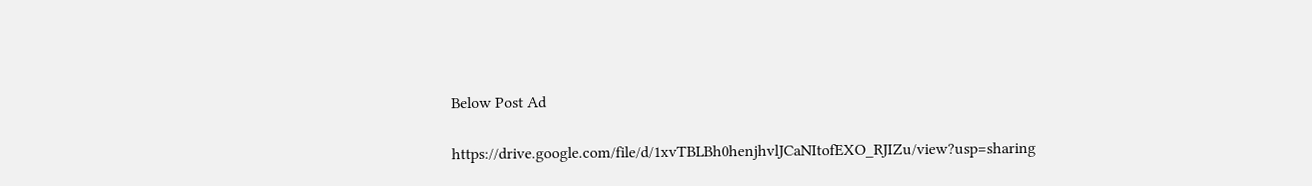Below Post Ad

https://drive.google.com/file/d/1xvTBLBh0henjhvlJCaNItofEXO_RJIZu/view?usp=sharing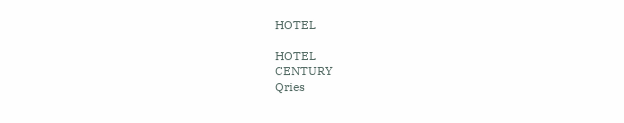HOTEL

HOTEL
CENTURY
Qries